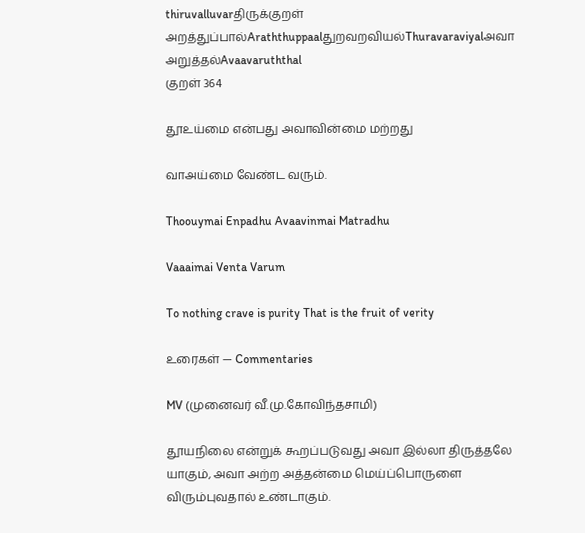thiruvalluvarதிருக்குறள்
அறத்துப்பால்Araththuppaalதுறவறவியல்Thuravaraviyalஅவா அறுத்தல்Avaavaruththal
குறள் 364

தூஉய்மை என்பது அவாவின்மை மற்றது

வாஅய்மை வேண்ட வரும்.

Thoouymai Enpadhu Avaavinmai Matradhu

Vaaaimai Venta Varum

To nothing crave is purity That is the fruit of verity

உரைகள் — Commentaries

MV (முனைவர் வீ.மு.கோவிந்தசாமி)

தூயநிலை என்றுக் கூறப்படுவது அவா இல்லா திருத்தலே யாகும், அவா அற்ற அத்தன்மை மெய்ப்பொருளை விரும்புவதால் உண்டாகும்.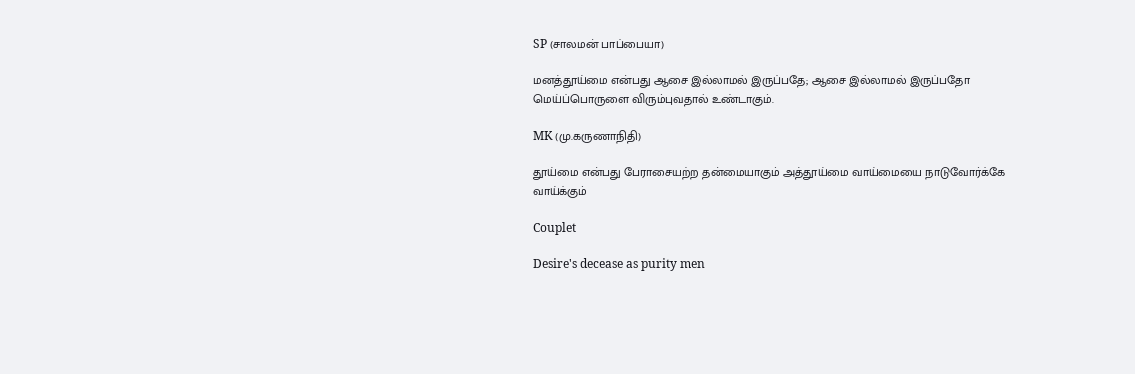SP (சாலமன் பாப்பையா)

மனத்தூய்மை என்பது ஆசை இல்லாமல் இருப்பதே; ஆசை இல்லாமல் இருப்பதோ மெய்ப்பொருளை விரும்புவதால் உண்டாகும்‌.

MK (மு.கருணாநிதி)

தூய்மை என்பது பேராசையற்ற தன்மையாகும் அத்தூய்மை வாய்மையை நாடுவோர்க்கே வாய்க்கும்

Couplet

Desire's decease as purity men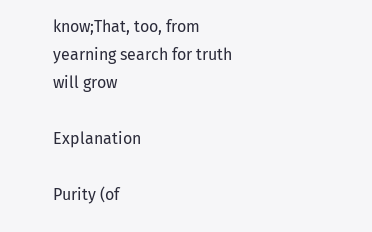know;That, too, from yearning search for truth will grow

Explanation

Purity (of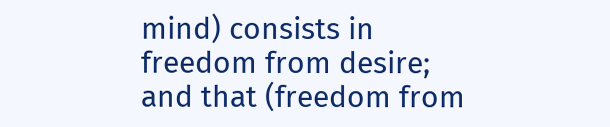mind) consists in freedom from desire; and that (freedom from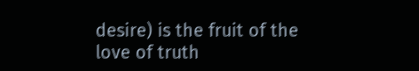desire) is the fruit of the love of truth